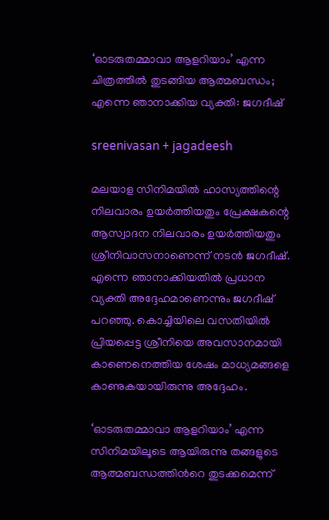‘ഓടരുതമ്മാവാ ആളറിയാം’ എന്ന ചിത്രത്തിൽ തുടങ്ങിയ ആത്മബന്ധം; എന്നെ ഞാനാക്കിയ വ്യക്തി: ജഗദീഷ്

sreenivasan + jagadeesh

മലയാള സിനിമയിൽ ഹാസ്യത്തിന്റെ നിലവാരം ഉയർത്തിയതും പ്രേക്ഷകന്റെ ആസ്വാദന നിലവാരം ഉയർത്തിയതും ശ്രീനിവാസനാണെന്ന് നടൻ ജഗദീഷ്. എന്നെ ഞാനാക്കിയതിൽ പ്രധാന വ്യക്തി അദ്ദേഹമാണെന്നും ജഗദീഷ് പറഞ്ഞു. കൊച്ചിയിലെ വസതിയിൽ പ്രിയപ്പെട്ട ശ്രീനിയെ അവസാനമായി കാണെനെത്തിയ ശേഷം മാധ്യമങ്ങളെ കാണുകയായിരുന്നു അദ്ദേഹം.

‘ഓടരുതമ്മാവാ ആളറിയാം’ എന്ന സിനിമയിലൂടെ ആയിരുന്നു തങ്ങളുടെ ആത്മബന്ധത്തിന്‍റെ തുടക്കമെന്ന്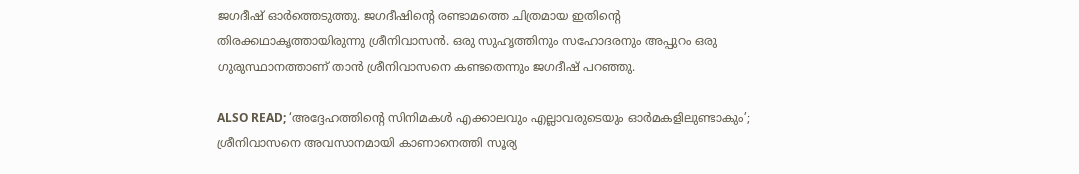ജഗദീഷ് ഓർത്തെടുത്തു. ജഗദീഷിന്റെ രണ്ടാമത്തെ ചിത്രമായ ഇതിന്‍റെ തിരക്കഥാകൃത്തായിരുന്നു ശ്രീനിവാസൻ. ഒരു സുഹൃത്തിനും സഹോദരനും അപ്പുറം ഒരു ഗുരുസ്ഥാനത്താണ് താൻ ശ്രീനിവാസനെ കണ്ടതെന്നും ജഗദീഷ് പറഞ്ഞു.

ALSO READ; ‘അദ്ദേഹത്തിന്‍റെ സിനിമകൾ എക്കാലവും എല്ലാവരുടെയും ഓർമകളിലുണ്ടാകും’; ശ്രീനിവാസനെ അവസാനമായി കാണാനെത്തി സൂര്യ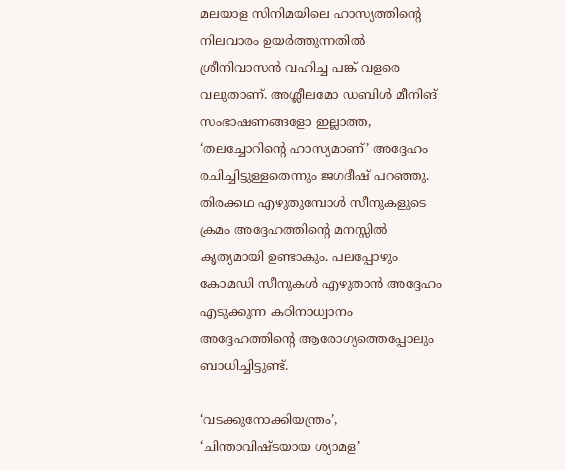മലയാള സിനിമയിലെ ഹാസ്യത്തിന്റെ നിലവാരം ഉയർത്തുന്നതിൽ ശ്രീനിവാസൻ വഹിച്ച പങ്ക് വളരെ വലുതാണ്. അശ്ലീലമോ ഡബിൾ മീനിങ് സംഭാഷണങ്ങളോ ഇല്ലാത്ത, ‘തലച്ചോറിന്റെ ഹാസ്യമാണ്’ അദ്ദേഹം രചിച്ചിട്ടുള്ളതെന്നും ജഗദീഷ് പറഞ്ഞു. തിരക്കഥ എഴുതുമ്പോൾ സീനുകളുടെ ക്രമം അദ്ദേഹത്തിന്റെ മനസ്സിൽ കൃത്യമായി ഉണ്ടാകും. പലപ്പോഴും കോമഡി സീനുകൾ എഴുതാൻ അദ്ദേഹം എടുക്കുന്ന കഠിനാധ്വാനം അദ്ദേഹത്തിന്റെ ആരോഗ്യത്തെപ്പോലും ബാധിച്ചിട്ടുണ്ട്.

‘വടക്കുനോക്കിയന്ത്രം’, ‘ചിന്താവിഷ്ടയായ ശ്യാമള’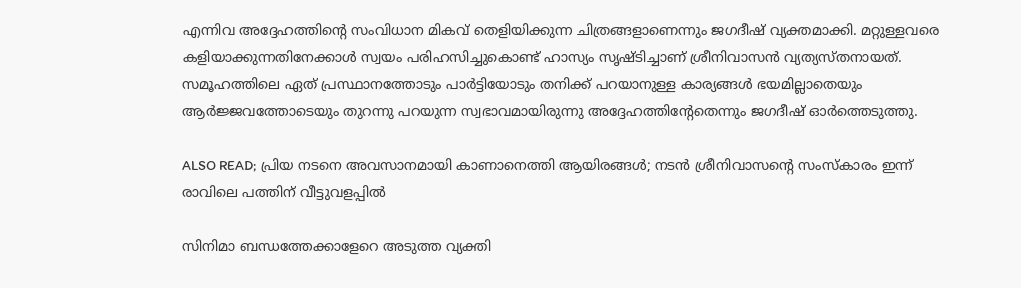എന്നിവ അദ്ദേഹത്തിന്റെ സംവിധാന മികവ് തെളിയിക്കുന്ന ചിത്രങ്ങളാണെന്നും ജഗദീഷ് വ്യക്തമാക്കി. മറ്റുള്ളവരെ കളിയാക്കുന്നതിനേക്കാൾ സ്വയം പരിഹസിച്ചുകൊണ്ട് ഹാസ്യം സൃഷ്ടിച്ചാണ് ശ്രീനിവാസൻ വ്യത്യസ്തനായത്. സമൂഹത്തിലെ ഏത് പ്രസ്ഥാനത്തോടും പാർട്ടിയോടും തനിക്ക് പറയാനുള്ള കാര്യങ്ങൾ ഭയമില്ലാതെയും ആർജ്ജവത്തോടെയും തുറന്നു പറയുന്ന സ്വഭാവമായിരുന്നു അദ്ദേഹത്തിന്റേതെന്നും ജഗദീഷ് ഓർത്തെടുത്തു.

ALSO READ; പ്രിയ നടനെ അവസാനമായി കാണാനെത്തി ആയിരങ്ങൾ; നടൻ ശ്രീനിവാസന്റെ സംസ്കാരം ഇന്ന് രാവിലെ പത്തിന് വീട്ടുവളപ്പിൽ

സിനിമാ ബന്ധത്തേക്കാളേറെ അടുത്ത വ്യക്തി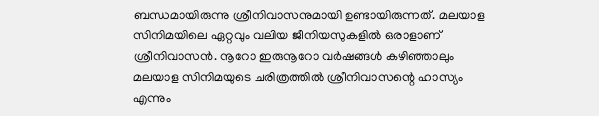ബന്ധമായിരുന്നു ശ്രീനിവാസനുമായി ഉണ്ടായിരുന്നത്. മലയാള സിനിമയിലെ ഏറ്റവും വലിയ ജീനിയസുകളിൽ ഒരാളാണ് ശ്രീനിവാസൻ. നൂറോ ഇരുനൂറോ വർഷങ്ങൾ കഴിഞ്ഞാലും മലയാള സിനിമയുടെ ചരിത്രത്തിൽ ശ്രീനിവാസന്റെ ഹാസ്യം എന്നും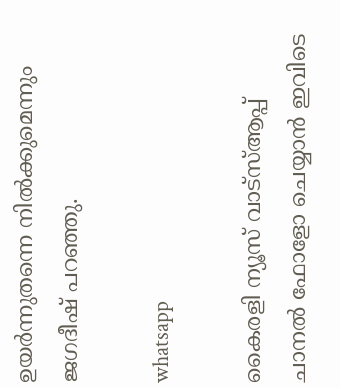ഉയർന്നുതന്നെ നിൽക്കുമെന്നും ജഗദീഷ് പറഞ്ഞു.

whatsapp

കൈരളി ന്യൂസ് വാട്‌സ്ആപ്പ് ചാനല്‍ ഫോളോ ചെയ്യാന്‍ ഇവിടെ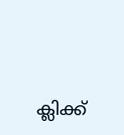ക്ലിക്ക്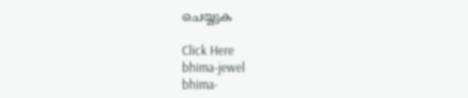ചെയ്യുക

Click Here
bhima-jewel
bhima-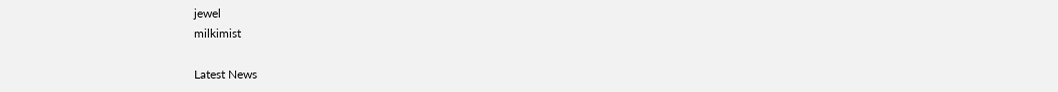jewel
milkimist

Latest News